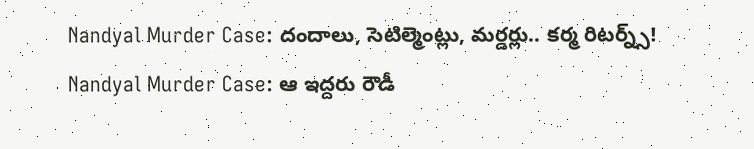Nandyal Murder Case: దందాలు, సెటిల్మెంట్లు, మర్డర్లు.. కర్మ రిటర్న్స్!
Nandyal Murder Case: ఆ ఇద్దరు రౌడీ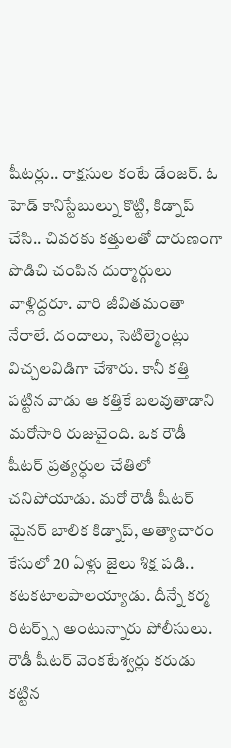షీటర్లు.. రాక్షసుల కంటే డేంజర్. ఓ హెడ్ కానిస్టేబుల్ను కొట్టి, కిడ్నాప్ చేసి.. చివరకు కత్తులతో దారుణంగా పొడిచి చంపిన దుర్మార్గులు వాళ్లిద్దరూ. వారి జీవితమంతా నేరాలే. దందాలు, సెటిల్మెంట్లు విచ్చలవిడిగా చేశారు. కానీ కత్తి పట్టిన వాడు ఆ కత్తికే బలవుతాడాని మరోసారి రుజువైంది. ఒక రౌడీ షీటర్ ప్రత్యర్ధుల చేతిలో చనిపోయాడు. మరో రౌడీ షీటర్ మైనర్ బాలిక కిడ్నాప్, అత్యాచారం కేసులో 20 ఏళ్లు జైలు శిక్ష పడి.. కటకటాలపాలయ్యాడు. దీన్నే కర్మ రిటర్న్స్ అంటున్నారు పోలీసులు.
రౌడీ షీటర్ వెంకటేశ్వర్లు కరుడు కట్టిన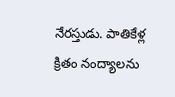నేరస్తుడు. పాతికేళ్ల క్రితం నంద్యాలను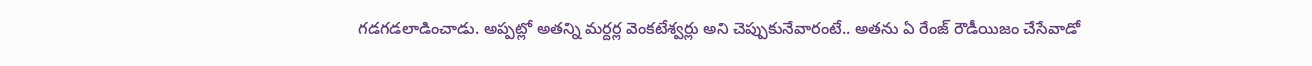గడగడలాడించాడు. అప్పట్లో అతన్ని మర్దర్ల వెంకటేశ్వర్లు అని చెప్పుకునేవారంటే.. అతను ఏ రేంజ్ రౌడీయిజం చేసేవాడో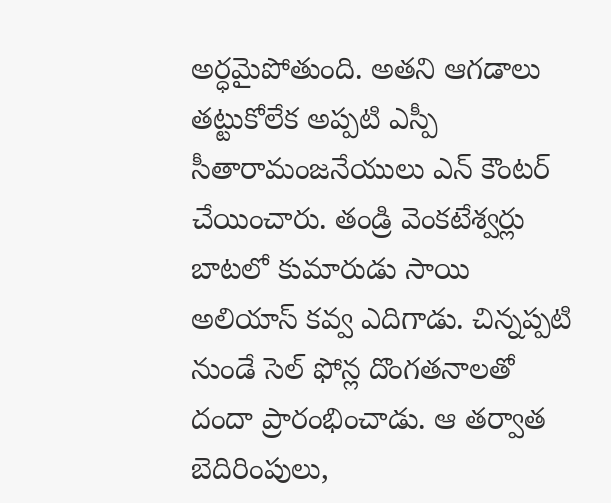అర్ధమైపోతుంది. అతని ఆగడాలు తట్టుకోలేక అప్పటి ఎస్పీ సీతారామంజనేయులు ఎన్ కౌంటర్ చేయించారు. తండ్రి వెంకటేశ్వర్లు బాటలో కుమారుడు సాయి అలియాస్ కవ్వ ఎదిగాడు. చిన్నప్పటి నుండే సెల్ ఫోన్ల దొంగతనాలతో దందా ప్రారంభించాడు. ఆ తర్వాత బెదిరింపులు,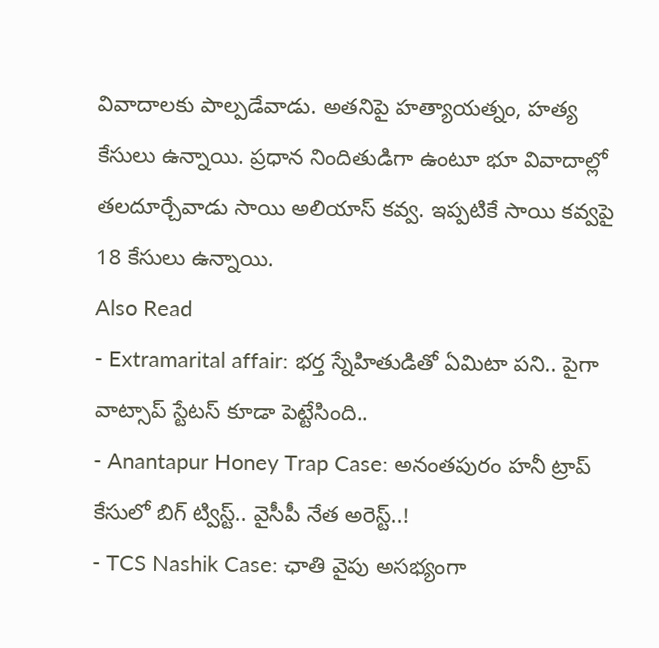వివాదాలకు పాల్పడేవాడు. అతనిపై హత్యాయత్నం, హత్య కేసులు ఉన్నాయి. ప్రధాన నిందితుడిగా ఉంటూ భూ వివాదాల్లో తలదూర్చేవాడు సాయి అలియాస్ కవ్వ. ఇప్పటికే సాయి కవ్వపై 18 కేసులు ఉన్నాయి.
Also Read
- Extramarital affair: భర్త స్నేహితుడితో ఏమిటా పని.. పైగా వాట్సాప్ స్టేటస్ కూడా పెట్టేసింది..
- Anantapur Honey Trap Case: అనంతపురం హనీ ట్రాప్ కేసులో బిగ్ ట్విస్ట్.. వైసీపీ నేత అరెస్ట్..!
- TCS Nashik Case: ఛాతి వైపు అసభ్యంగా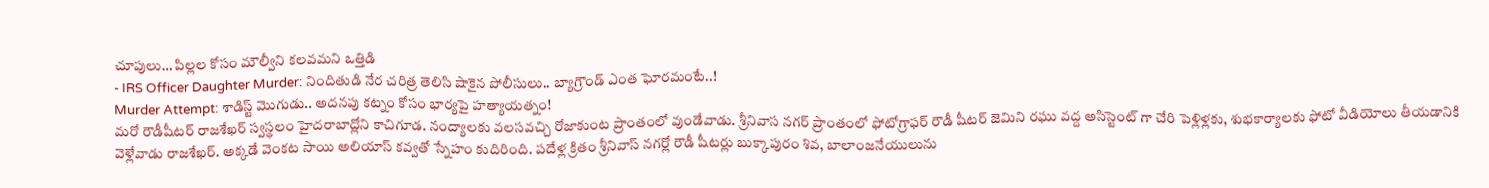చూపులు… పిల్లల కోసం మౌల్వీని కలవమని ఒత్తిడి
- IRS Officer Daughter Murder: నిందితుడి నేర చరిత్ర తెలిసి షాకైన పోలీసులు.. బ్యాగ్రౌండ్ ఎంత ఘోరమంటే..!
Murder Attempt: శాడిస్ట్ మొగుడు.. అదనపు కట్నం కోసం భార్యపై హత్యాయత్నం!
మరో రౌడీషీటర్ రాజశేఖర్ స్వస్థలం హైదరాబాద్లోని కాచిగూడ. నంద్యాలకు వలసవచ్చి రోజాకుంట ప్రాంతంలో వుండేవాడు. శ్రీనివాస నగర్ ప్రాంతంలో ఫోటోగ్రాఫర్ రౌడీ షీటర్ జెమిని రఘు వద్ద అసిస్టెంట్ గా చేరి పెళ్లిళ్లకు, శుభకార్యాలకు ఫోటో వీడియోలు తీయడానికి వెళ్లేవాడు రాజశేఖర్. అక్కడే వెంకట సాయి అలియాస్ కవ్వతో స్నేహం కుదిరింది. పదేళ్ల క్రితం శ్రీనివాస్ నగర్లో రౌడీ షీటర్లు బుక్కాపురం శివ, బాలాంజనేయులును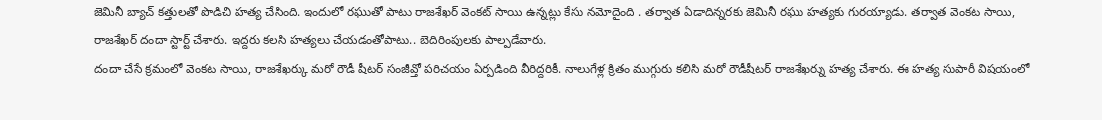జెమినీ బ్యాచ్ కత్తులతో పొడిచి హత్య చేసింది. ఇందులో రఘుతో పాటు రాజశేఖర్ వెంకట్ సాయి ఉన్నట్లు కేసు నమోదైంది . తర్వాత ఏడాదిన్నరకు జెమినీ రఘు హత్యకు గురయ్యాడు. తర్వాత వెంకట సాయి, రాజశేఖర్ దందా స్టార్ట్ చేశారు. ఇద్దరు కలసి హత్యలు చేయడంతోపాటు.. బెదిరింపులకు పాల్పడేవారు.
దందా చేసే క్రమంలో వెంకట సాయి, రాజశేఖర్కు మరో రౌడీ షీటర్ సంజీవ్తో పరిచయం ఏర్పడింది వీరిద్దరికీ. నాలుగేళ్ల క్రితం ముగ్గురు కలిసి మరో రౌడీషీటర్ రాజశేఖర్ను హత్య చేశారు. ఈ హత్య సుపారీ విషయంలో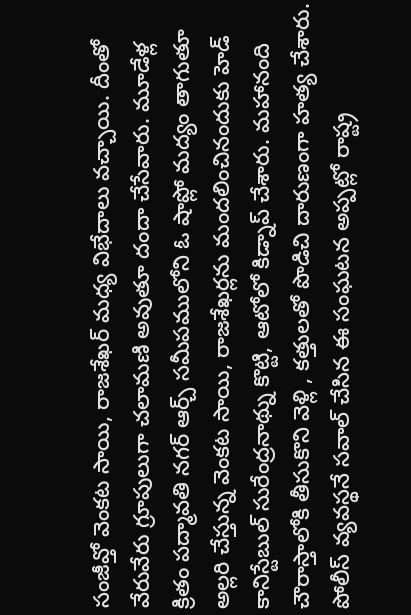సంజీవ్తో వెంకట సాయి, రాజశేఖర్ మధ్య విభేదాలు వచ్చాయి. దీంతో వేరువేరు గ్రూపులుగా చలామణి అవుతూ దందా చేసేవారు. మూడేళ్ల క్రితం పద్మావతి నగర్ ఆర్చ్ సమీపములోని ఓ షాప్లో మద్యం తాగుతూ అల్లరి చేస్తున్న వెంకట సాయి, రాజశేఖర్లను మందలించినందుకు హెడ్ కానిస్టేబుల్ సురేంద్రనాథ్ను కొట్టి, ఆటోలో కిడ్నాప్ చేశారు. మహానంది చౌరాస్తాలోకి తీసుకొని వెళ్లి , కత్తులతో పొడిచి దారుణంగా హత్య చేశారు. పోలీస్ వ్యవస్థనే సవాల్ చేసిన ఈ సంఘటన అప్పట్లో రాష్ట్ర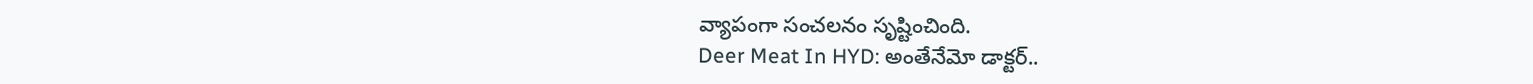వ్యాపంగా సంచలనం సృష్టించింది.
Deer Meat In HYD: అంతేనేమో డాక్టర్..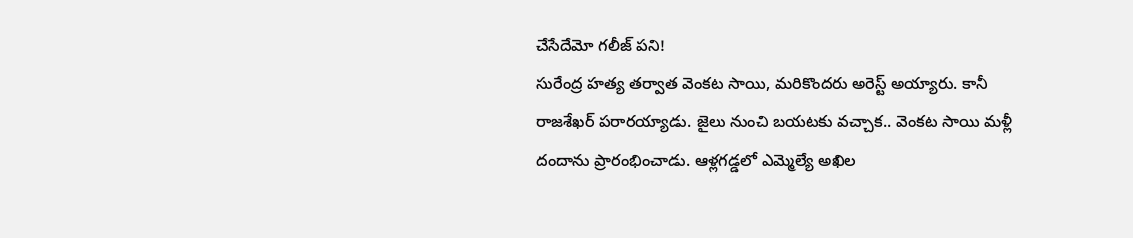చేసేదేమో గలీజ్ పని!
సురేంద్ర హత్య తర్వాత వెంకట సాయి, మరికొందరు అరెస్ట్ అయ్యారు. కానీ రాజశేఖర్ పరారయ్యాడు. జైలు నుంచి బయటకు వచ్చాక.. వెంకట సాయి మళ్లీ దందాను ప్రారంభించాడు. ఆళ్లగడ్డలో ఎమ్మెల్యే అఖిల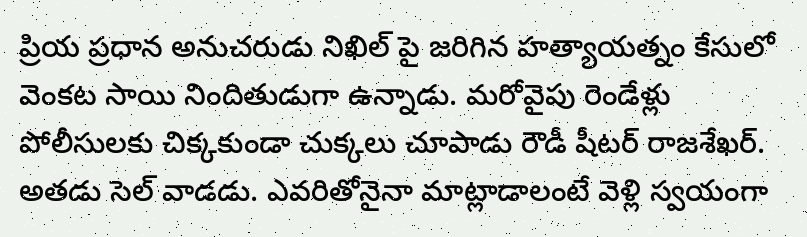ప్రియ ప్రధాన అనుచరుడు నిఖిల్ పై జరిగిన హత్యాయత్నం కేసులో వెంకట సాయి నిందితుడుగా ఉన్నాడు. మరోవైపు రెండేళ్లు పోలీసులకు చిక్కకుండా చుక్కలు చూపాడు రౌడీ షీటర్ రాజశేఖర్. అతడు సెల్ వాడడు. ఎవరితోనైనా మాట్లాడాలంటే వెళ్లి స్వయంగా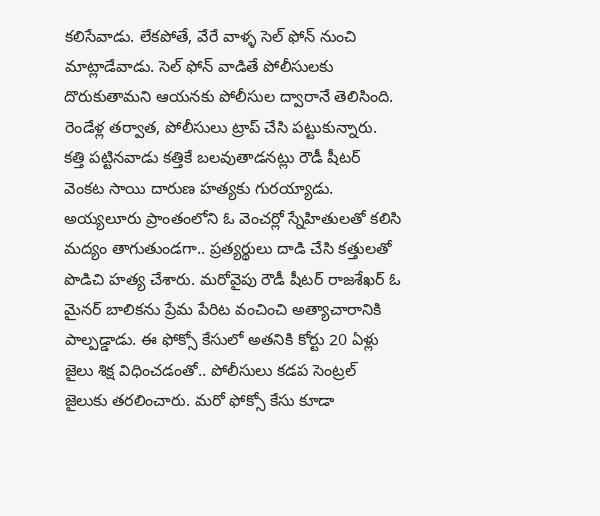కలిసేవాడు. లేకపోతే, వేరే వాళ్ళ సెల్ ఫోన్ నుంచి మాట్లాడేవాడు. సెల్ ఫోన్ వాడితే పోలీసులకు దొరుకుతామని ఆయనకు పోలీసుల ద్వారానే తెలిసింది. రెండేళ్ల తర్వాత, పోలీసులు ట్రాప్ చేసి పట్టుకున్నారు.
కత్తి పట్టినవాడు కత్తికే బలవుతాడనట్లు రౌడీ షీటర్ వెంకట సాయి దారుణ హత్యకు గురయ్యాడు. అయ్యలూరు ప్రాంతంలోని ఓ వెంచర్లో స్నేహితులతో కలిసి మద్యం తాగుతుండగా.. ప్రత్యర్థులు దాడి చేసి కత్తులతో పొడిచి హత్య చేశారు. మరోవైపు రౌడీ షీటర్ రాజశేఖర్ ఓ మైనర్ బాలికను ప్రేమ పేరిట వంచించి అత్యాచారానికి పాల్పడ్డాడు. ఈ ఫోక్సో కేసులో అతనికి కోర్టు 20 ఏళ్లు జైలు శిక్ష విధించడంతో.. పోలీసులు కడప సెంట్రల్ జైలుకు తరలించారు. మరో ఫోక్సో కేసు కూడా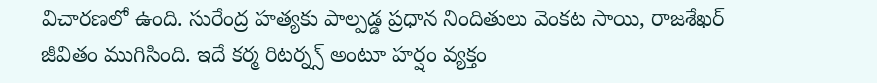విచారణలో ఉంది. సురేంద్ర హత్యకు పాల్పడ్డ ప్రధాన నిందితులు వెంకట సాయి, రాజశేఖర్ జీవితం ముగిసింది. ఇదే కర్మ రిటర్న్స్ అంటూ హర్షం వ్యక్తం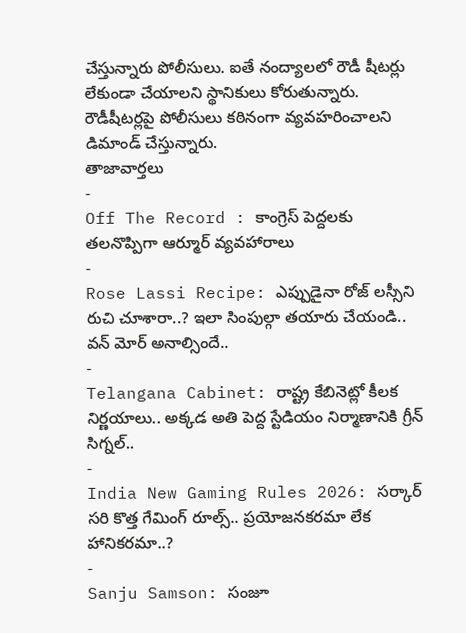చేస్తున్నారు పోలీసులు. ఐతే నంద్యాలలో రౌడీ షీటర్లు లేకుండా చేయాలని స్థానికులు కోరుతున్నారు. రౌడీషీటర్లపై పోలీసులు కఠినంగా వ్యవహరించాలని డిమాండ్ చేస్తున్నారు.
తాజావార్తలు
-
Off The Record : కాంగ్రెస్ పెద్దలకు తలనొప్పిగా ఆర్మూర్ వ్యవహారాలు
-
Rose Lassi Recipe: ఎప్పుడైనా రోజ్ లస్సీని రుచి చూశారా..? ఇలా సింపుల్గా తయారు చేయండి.. వన్ మోర్ అనాల్సిందే..
-
Telangana Cabinet: రాష్ట్ర కేబినెట్లో కీలక నిర్ణయాలు.. అక్కడ అతి పెద్ద స్టేడియం నిర్మాణానికి గ్రీన్ సిగ్నల్..
-
India New Gaming Rules 2026: సర్కార్ సరి కొత్త గేమింగ్ రూల్స్.. ప్రయోజనకరమా లేక హానికరమా..?
-
Sanju Samson: సంజూ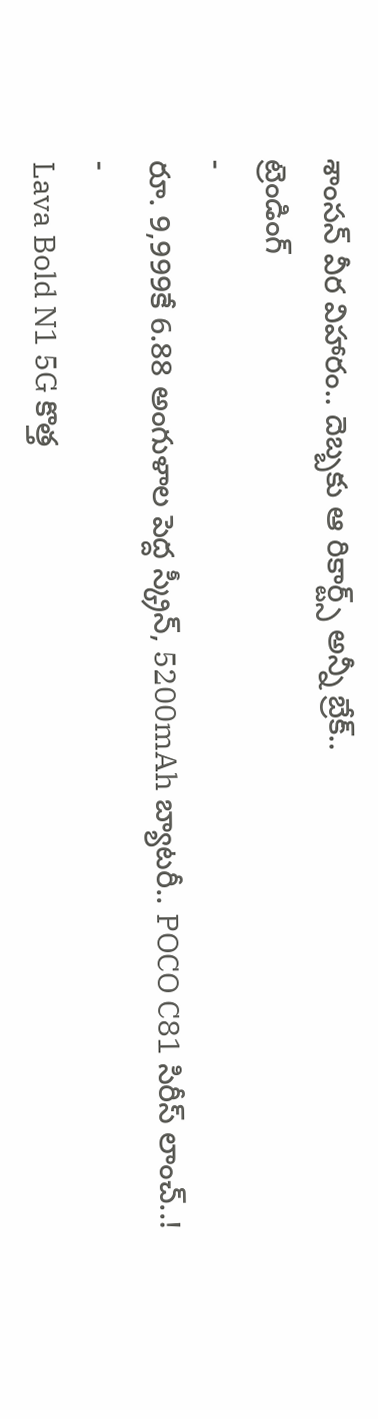శాంసన్ వీర విహారం.. దెబ్బకు ఆ రికార్ట్స్ అన్నీ బ్రేక్..
ట్రెండింగ్
-
రూ. 9,999కే 6.88 అంగుళాల పెద్ద స్క్రీన్, 5200mAh బ్యాటరీ.. POCO C81 సిరీస్ లాంచ్..!
-
Lava Bold N1 5G కొత్త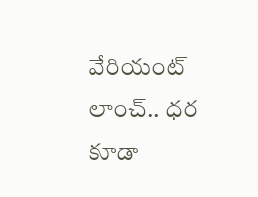వేరియంట్ లాంచ్.. ధర కూడా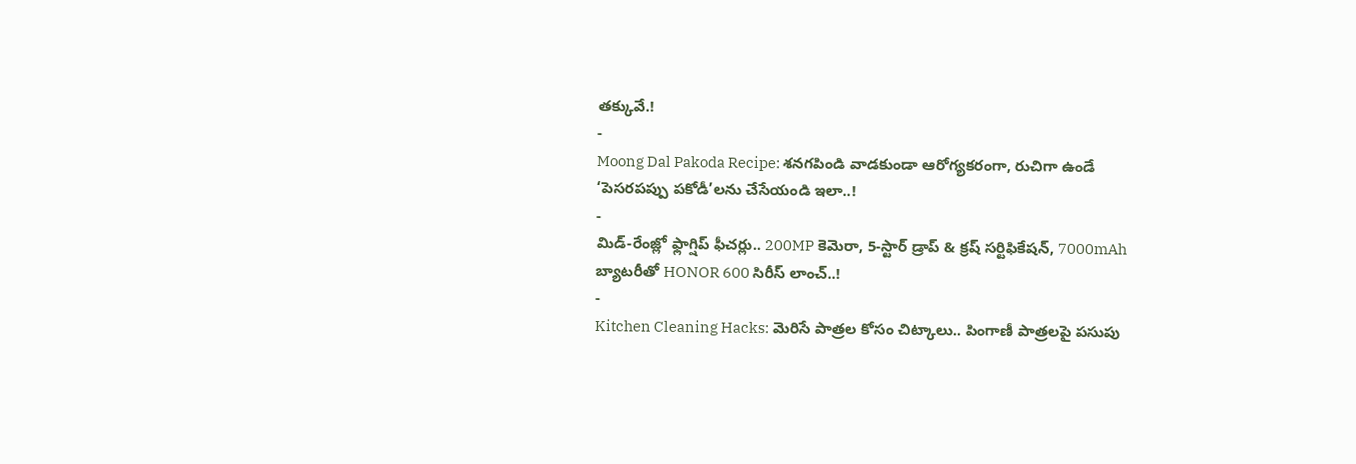తక్కువే.!
-
Moong Dal Pakoda Recipe: శనగపిండి వాడకుండా ఆరోగ్యకరంగా, రుచిగా ఉండే ‘పెసరపప్పు పకోడీ’లను చేసేయండి ఇలా..!
-
మిడ్-రేంజ్లో ఫ్లాగ్షిప్ ఫీచర్లు.. 200MP కెమెరా, 5-స్టార్ డ్రాప్ & క్రష్ సర్టిఫికేషన్, 7000mAh బ్యాటరీతో HONOR 600 సిరీస్ లాంచ్..!
-
Kitchen Cleaning Hacks: మెరిసే పాత్రల కోసం చిట్కాలు.. పింగాణీ పాత్రలపై పసుపు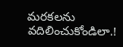మరకలను వదిలించుకోండిలా.!